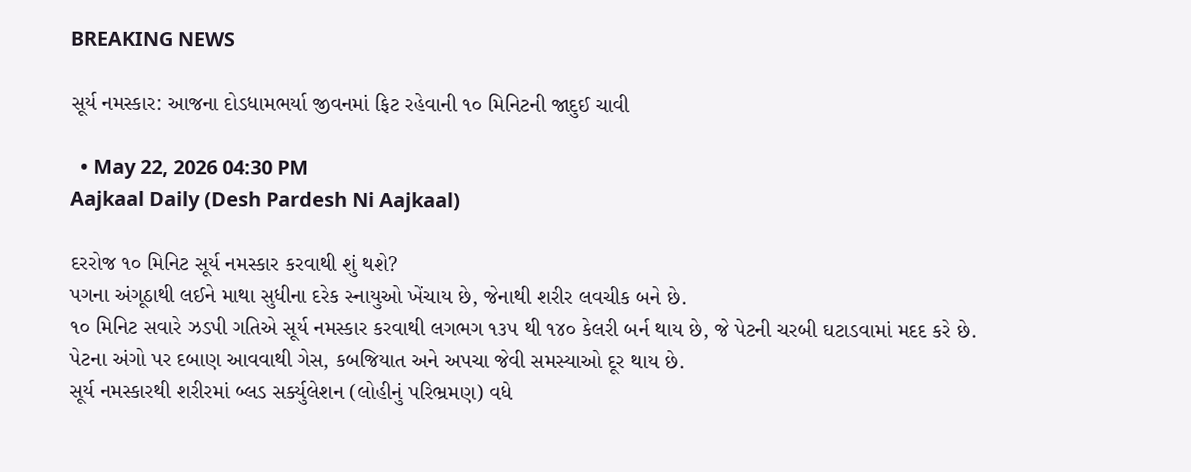BREAKING NEWS

સૂર્ય નમસ્કાર: આજના દોડધામભર્યા જીવનમાં ફિટ રહેવાની ૧૦ મિનિટની જાદુઈ ચાવી

  • May 22, 2026 04:30 PM
Aajkaal Daily (Desh Pardesh Ni Aajkaal)

દરરોજ ૧૦ મિનિટ સૂર્ય નમસ્કાર કરવાથી શું થશે?
પગના અંગૂઠાથી લઈને માથા સુધીના દરેક સ્નાયુઓ ખેંચાય છે, જેનાથી શરીર લવચીક બને છે.
૧૦ મિનિટ સવારે ઝડપી ગતિએ સૂર્ય નમસ્કાર કરવાથી લગભગ ૧૩૫ થી ૧૪૦ કેલરી બર્ન થાય છે, જે પેટની ચરબી ઘટાડવામાં મદદ કરે છે.
પેટના અંગો પર દબાણ આવવાથી ગેસ, કબજિયાત અને અપચા જેવી સમસ્યાઓ દૂર થાય છે.
સૂર્ય નમસ્કારથી શરીરમાં બ્લડ સર્ક્યુલેશન (લોહીનું પરિભ્રમણ) વધે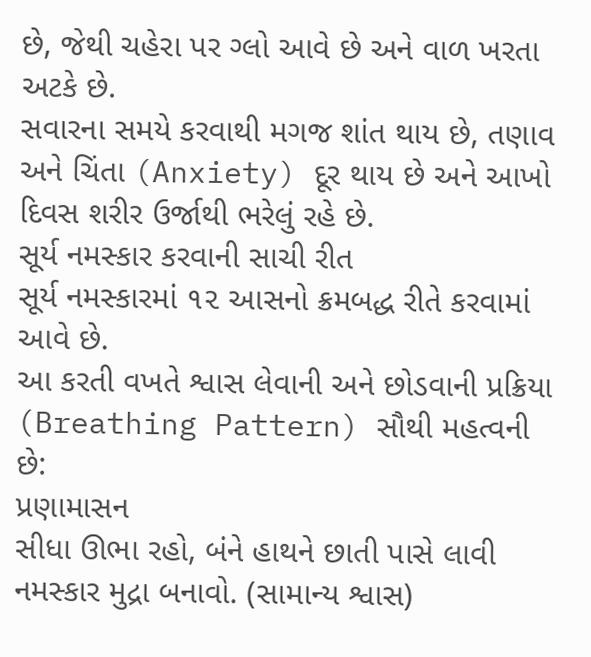છે, જેથી ચહેરા પર ગ્લો આવે છે અને વાળ ખરતા અટકે છે.
સવારના સમયે કરવાથી મગજ શાંત થાય છે, તણાવ અને ચિંતા (Anxiety) દૂર થાય છે અને આખો દિવસ શરીર ઉર્જાથી ભરેલું રહે છે.
સૂર્ય નમસ્કાર કરવાની સાચી રીત
સૂર્ય નમસ્કારમાં ૧૨ આસનો ક્રમબદ્ધ રીતે કરવામાં આવે છે.
આ કરતી વખતે શ્વાસ લેવાની અને છોડવાની પ્રક્રિયા (Breathing Pattern) સૌથી મહત્વની છે:
પ્રણામાસન
સીધા ઊભા રહો, બંને હાથને છાતી પાસે લાવી નમસ્કાર મુદ્રા બનાવો. (સામાન્ય શ્વાસ)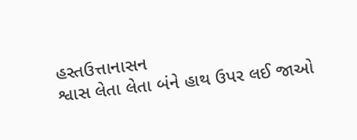હસ્તઉત્તાનાસન
શ્વાસ લેતા લેતા બંને હાથ ઉપર લઈ જાઓ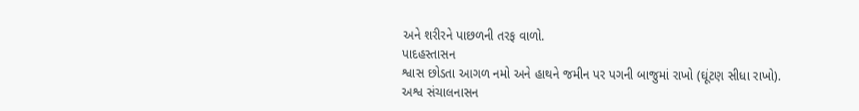અને શરીરને પાછળની તરફ વાળો.
પાદહસ્તાસન
શ્વાસ છોડતા આગળ નમો અને હાથને જમીન પર પગની બાજુમાં રાખો (ઘૂંટણ સીધા રાખો).
અશ્વ સંચાલનાસન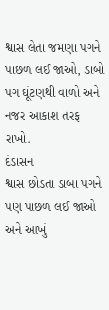શ્વાસ લેતા જમણા પગને પાછળ લઈ જાઓ, ડાબો પગ ઘૂંટણથી વાળો અને નજર આકાશ તરફ રાખો.
દંડાસન
શ્વાસ છોડતા ડાબા પગને પણ પાછળ લઈ જાઓ અને આખું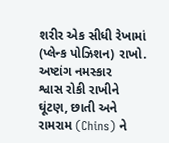શરીર એક સીધી રેખામાં (પ્લેન્ક પોઝિશન) રાખો.
અષ્ટાંગ નમસ્કાર
શ્વાસ રોકી રાખીને ઘૂંટણ, છાતી અને રામરામ (Chins) ને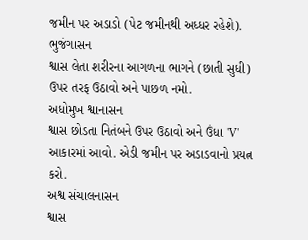જમીન પર અડાડો (પેટ જમીનથી અધ્ધર રહેશે).
ભુજંગાસન
શ્વાસ લેતા શરીરના આગળના ભાગને (છાતી સુધી) ઉપર તરફ ઉઠાવો અને પાછળ નમો.
અધોમુખ શ્વાનાસન
શ્વાસ છોડતા નિતંબને ઉપર ઉઠાવો અને ઉંધા 'V' આકારમાં આવો. એડી જમીન પર અડાડવાનો પ્રયત્ન કરો.
અશ્વ સંચાલનાસન
શ્વાસ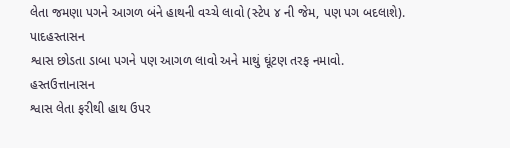લેતા જમણા પગને આગળ બંને હાથની વચ્ચે લાવો (સ્ટેપ ૪ ની જેમ, પણ પગ બદલાશે).
પાદહસ્તાસન
શ્વાસ છોડતા ડાબા પગને પણ આગળ લાવો અને માથું ઘૂંટણ તરફ નમાવો.
હસ્તઉત્તાનાસન
શ્વાસ લેતા ફરીથી હાથ ઉપર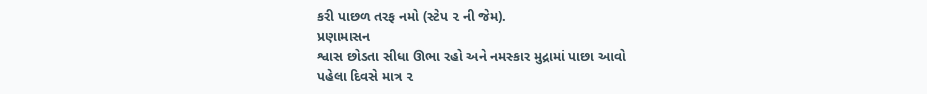કરી પાછળ તરફ નમો (સ્ટેપ ૨ ની જેમ).
પ્રણામાસન
શ્વાસ છોડતા સીધા ઊભા રહો અને નમસ્કાર મુદ્રામાં પાછા આવો
પહેલા દિવસે માત્ર ૨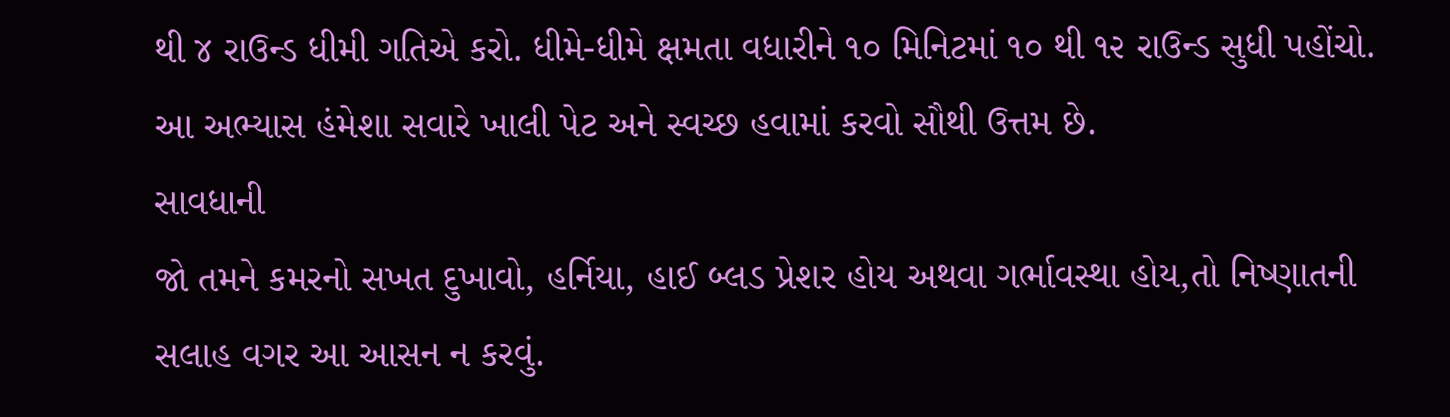થી ૪ રાઉન્ડ ધીમી ગતિએ કરો. ધીમે-ધીમે ક્ષમતા વધારીને ૧૦ મિનિટમાં ૧૦ થી ૧૨ રાઉન્ડ સુધી પહોંચો.
આ અભ્યાસ હંમેશા સવારે ખાલી પેટ અને સ્વચ્છ હવામાં કરવો સૌથી ઉત્તમ છે.
સાવધાની
જો તમને કમરનો સખત દુખાવો, હર્નિયા, હાઈ બ્લડ પ્રેશર હોય અથવા ગર્ભાવસ્થા હોય,તો નિષ્ણાતની સલાહ વગર આ આસન ન કરવું.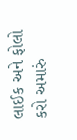લાઈક અને ફોલો કરો અમારું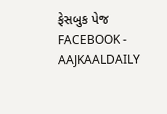ફેસબુક પેજ FACEBOOK - AAJKAALDAILY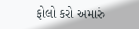ફોલો કરો અમારું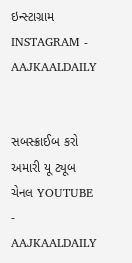ઇન્સ્ટાગ્રામ INSTAGRAM - AAJKAALDAILY


સબસ્ક્રાઈબ કરો અમારી યૂ ટ્યૂબ ચેનલ YOUTUBE - AAJKAALDAILY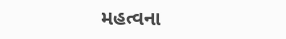મહત્વના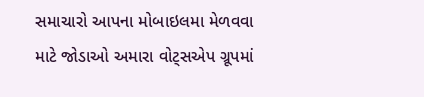સમાચારો આપના મોબાઇલમા મેળવવા માટે જોડાઓ અમારા વોટ્સએપ ગ્રૂપમાં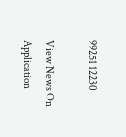99251 12230

View News On Application